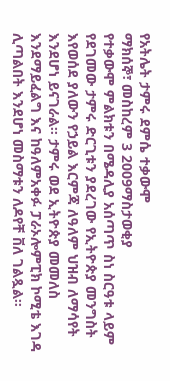የአትሌት ታምሩ ደምሴ ተቃውሞ
ማክሰኞ፣ መስከረም 3 2009ማስታወቂያ
የተቃውሞ ምልክቱን በሜዳሊያ አሰጣጥ ስነ ስርዓቱ ላይም የደገመው ታምሩ ድርጊቱን ያደረገው የኢትዮጵያ መንግስት እየወሰደ ያለውን የኃይል እርምጃ ለዓለም ህዝብ ለማሳየት እንደሆነ ይናገራል፡፡ ታምሩ ወደ ኢትዮጵያ መመለስ እንደማይፈልግ እና ከዓለምአቀፉ ፓራኦሎምፒክ ኮሚቴ እገዳ ሊጣልበት እንደሆነ መስማቱን ለዶየቸ ቨለ ገልጿል፡፡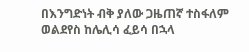በእንግድነት ብቅ ያለው ጋዜጠኛ ተስፋለም ወልደየስ ከሌሊሳ ፈይሳ በኋላ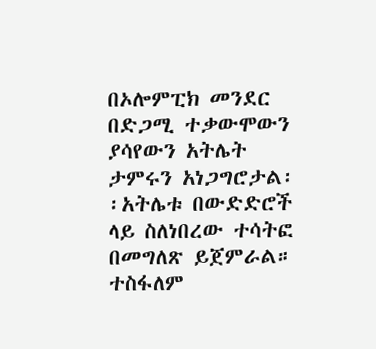በኦሎምፒክ መንደር በድጋሚ ተቃውሞውን ያሳየውን አትሌት ታምሩን አነጋግሮታል፡፡አትሌቱ በውድድሮች ላይ ስለነበረው ተሳትፎ በመግለጽ ይጀምራል።
ተስፋለም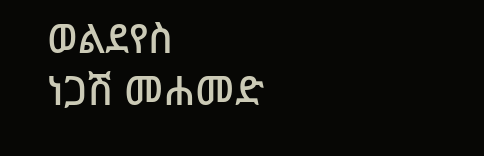ወልደየስ
ነጋሽ መሐመድ